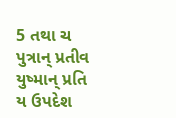5 તથા ચ પુત્રાન્ પ્રતીવ યુષ્માન્ પ્રતિ ય ઉપદેશ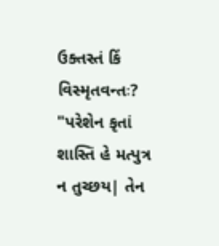ઉક્તસ્તં કિં વિસ્મૃતવન્તઃ? "પરેશેન કૃતાં શાસ્તિં હે મત્પુત્ર ન તુચ્છય| તેન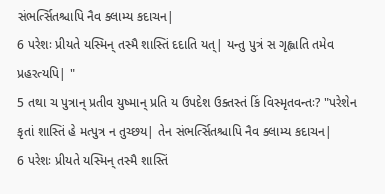સંભર્ત્સિતશ્ચાપિ નૈવ ક્લામ્ય કદાચન|
6 પરેશઃ પ્રીયતે યસ્મિન્ તસ્મૈ શાસ્તિં દદાતિ યત્| યન્તુ પુત્રં સ ગૃહ્લાતિ તમેવ પ્રહરત્યપિ| "
5 તથા ચ પુત્રાન્ પ્રતીવ યુષ્માન્ પ્રતિ ય ઉપદેશ ઉક્તસ્તં કિં વિસ્મૃતવન્તઃ? "પરેશેન કૃતાં શાસ્તિં હે મત્પુત્ર ન તુચ્છય| તેન સંભર્ત્સિતશ્ચાપિ નૈવ ક્લામ્ય કદાચન|
6 પરેશઃ પ્રીયતે યસ્મિન્ તસ્મૈ શાસ્તિં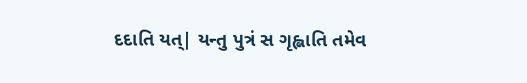દદાતિ યત્| યન્તુ પુત્રં સ ગૃહ્લાતિ તમેવ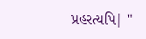પ્રહરત્યપિ| "